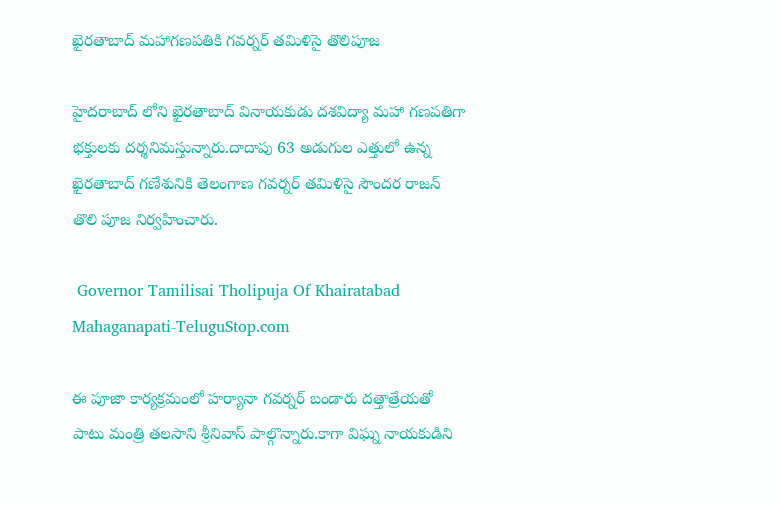ఖైరతాబాద్ మహాగణపతికి గవర్నర్ తమిళిసై తొలిపూజ

హైదరాబాద్ లోని ఖైరతాబాద్ వినాయకుడు దశవిద్యా మహా గణపతిగా భక్తులకు దర్శనిమస్తున్నారు.దాదాపు 63 అడుగుల ఎత్తులో ఉన్న ఖైరతాబాద్ గణేశునికి తెలంగాణ గవర్నర్ తమిళిసై సౌందర రాజన్ తొలి పూజ నిర్వహించారు.

 Governor Tamilisai Tholipuja Of Khairatabad Mahaganapati-TeluguStop.com

ఈ పూజా కార్యక్రమంలో హర్యానా గవర్నర్ బండారు దత్తాత్రేయతో పాటు మంత్రి తలసాని శ్రీనివాస్ పాల్గొన్నారు.కాగా విఘ్న నాయకుడిని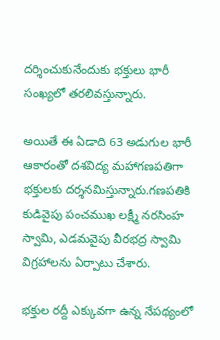దర్శించుకునేందుకు భక్తులు భారీ సంఖ్యలో తరలివస్తున్నారు.

అయితే ఈ ఏడాది 63 అడుగుల భారీ ఆకారంతో దశవిద్య మహాగణపతిగా భక్తులకు దర్శనమిస్తున్నారు.గణపతికి కుడివైపు పంచముఖ లక్ష్మీ నరసింహ స్వామి, ఎడమవైపు వీరభద్ర స్వామి విగ్రహాలను ఏర్పాటు చేశారు.

భక్తుల రద్దీ ఎక్కువగా ఉన్న నేపథ్యంలో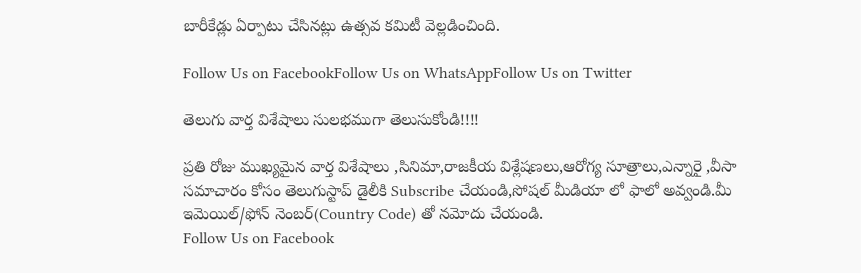బారీకేడ్లు ఏర్పాటు చేసినట్లు ఉత్సవ కమిటీ వెల్లడించింది.

Follow Us on FacebookFollow Us on WhatsAppFollow Us on Twitter

తెలుగు వార్త విశేషాలు సులభముగా తెలుసుకోండి!!!!

ప్రతి రోజు ముఖ్యమైన వార్త విశేషాలు ,సినిమా,రాజకీయ విశ్లేషణలు,ఆరోగ్య సూత్రాలు,ఎన్నారై ,వీసా సమాచారం కోసం తెలుగుస్టాప్ డైలీకి Subscribe చేయండి,సోషల్ మీడియా లో ఫాలో అవ్వండి.మీ ఇమెయిల్/ఫోన్ నెంబర్(Country Code) తో నమోదు చేయండి.
Follow Us on Facebook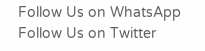Follow Us on WhatsApp  Follow Us on Twitter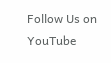Follow Us on YouTube